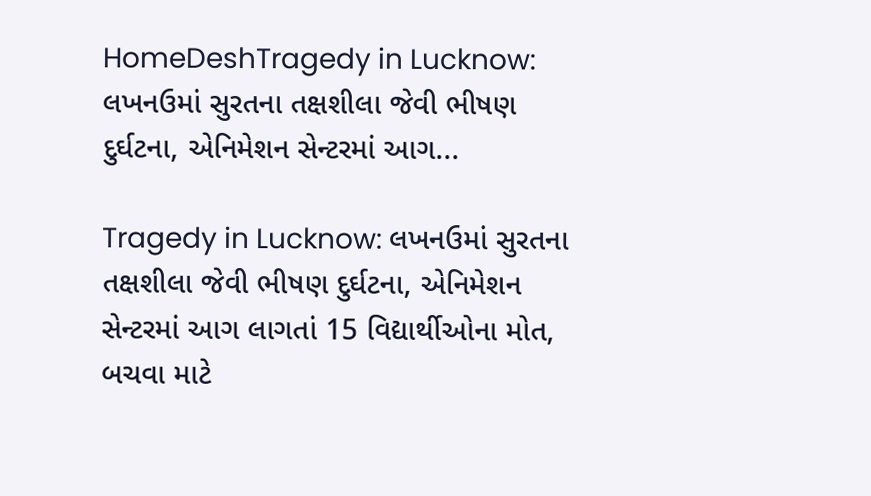HomeDeshTragedy in Lucknow: લખનઉમાં સુરતના તક્ષશીલા જેવી ભીષણ દુર્ઘટના, એનિમેશન સેન્ટરમાં આગ...

Tragedy in Lucknow: લખનઉમાં સુરતના તક્ષશીલા જેવી ભીષણ દુર્ઘટના, એનિમેશન સેન્ટરમાં આગ લાગતાં 15 વિદ્યાર્થીઓના મોત, બચવા માટે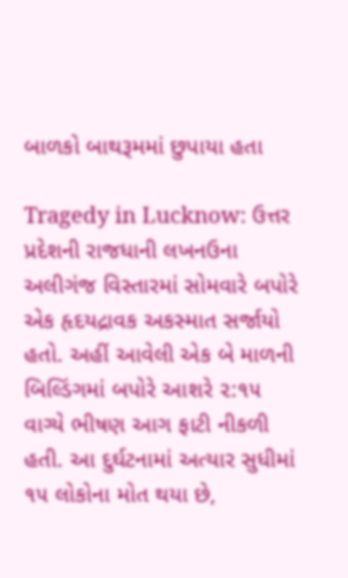બાળકો બાથરૂમમાં છુપાયા હતા

Tragedy in Lucknow: ઉત્તર પ્રદેશની રાજધાની લખનઉના અલીગંજ વિસ્તારમાં સોમવારે બપોરે એક હૃદયદ્રાવક અકસ્માત સર્જાયો હતો. અહીં આવેલી એક બે માળની બિલ્ડિંગમાં બપોરે આશરે ૨:૧૫ વાગ્યે ભીષણ આગ ફાટી નીકળી હતી. આ દુર્ઘટનામાં અત્યાર સુધીમાં ૧૫ લોકોના મોત થયા છે,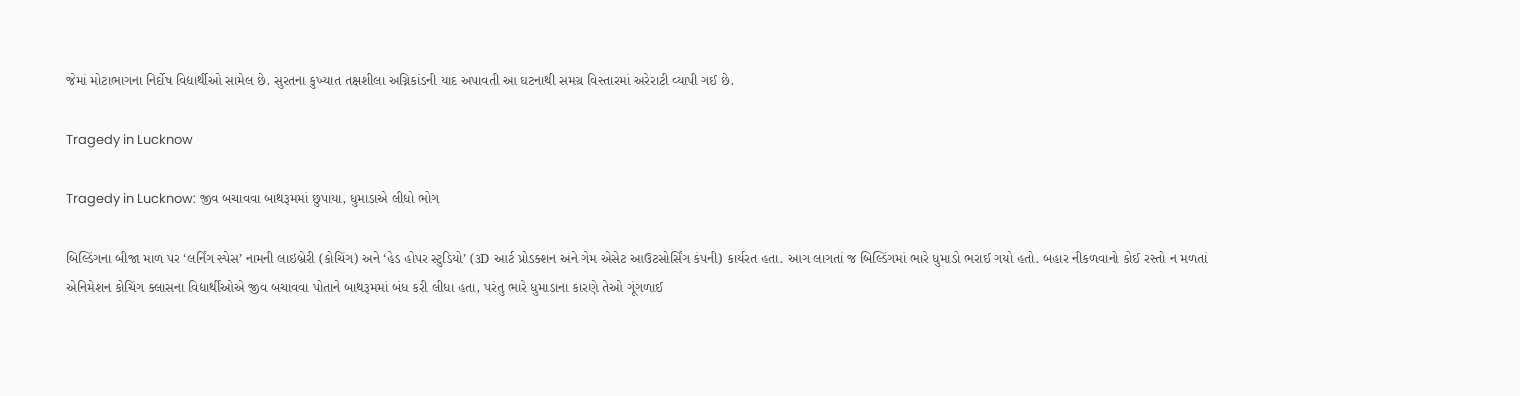જેમાં મોટાભાગના નિર્દોષ વિદ્યાર્થીઓ સામેલ છે. સુરતના કુખ્યાત તક્ષશીલા અગ્નિકાંડની યાદ અપાવતી આ ઘટનાથી સમગ્ર વિસ્તારમાં અરેરાટી વ્યાપી ગઈ છે.

Tragedy in Lucknow

Tragedy in Lucknow: જીવ બચાવવા બાથરૂમમાં છુપાયા, ધુમાડાએ લીધો ભોગ

બિલ્ડિંગના બીજા માળ પર ‘લર્નિંગ સ્પેસ’ નામની લાઇબ્રેરી (કોચિંગ) અને ‘હેડ હોપર સ્ટુડિયો’ (૩D આર્ટ પ્રોડક્શન અને ગેમ એસેટ આઉટસોર્સિંગ કંપની) કાર્યરત હતા. આગ લાગતાં જ બિલ્ડિંગમાં ભારે ધુમાડો ભરાઈ ગયો હતો. બહાર નીકળવાનો કોઈ રસ્તો ન મળતાં એનિમેશન કોચિંગ ક્લાસના વિદ્યાર્થીઓએ જીવ બચાવવા પોતાને બાથરૂમમાં બંધ કરી લીધા હતા, પરંતુ ભારે ધુમાડાના કારણે તેઓ ગૂંગળાઈ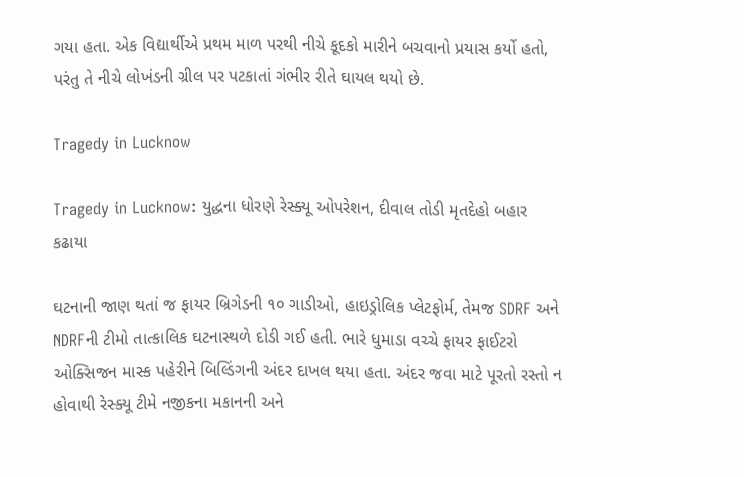ગયા હતા. એક વિદ્યાર્થીએ પ્રથમ માળ પરથી નીચે કૂદકો મારીને બચવાનો પ્રયાસ કર્યો હતો, પરંતુ તે નીચે લોખંડની ગ્રીલ પર પટકાતાં ગંભીર રીતે ઘાયલ થયો છે.

Tragedy in Lucknow

Tragedy in Lucknow: યુદ્ધના ધોરણે રેસ્ક્યૂ ઓપરેશન, દીવાલ તોડી મૃતદેહો બહાર કઢાયા

ઘટનાની જાણ થતાં જ ફાયર બ્રિગેડની ૧૦ ગાડીઓ, હાઇડ્રોલિક પ્લેટફોર્મ, તેમજ SDRF અને NDRFની ટીમો તાત્કાલિક ઘટનાસ્થળે દોડી ગઈ હતી. ભારે ધુમાડા વચ્ચે ફાયર ફાઈટરો ઓક્સિજન માસ્ક પહેરીને બિલ્ડિંગની અંદર દાખલ થયા હતા. અંદર જવા માટે પૂરતો રસ્તો ન હોવાથી રેસ્ક્યૂ ટીમે નજીકના મકાનની અને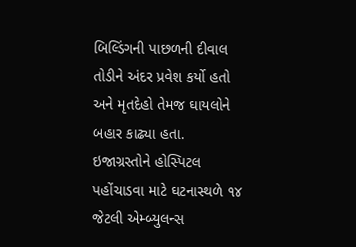બિલ્ડિંગની પાછળની દીવાલ તોડીને અંદર પ્રવેશ કર્યો હતો અને મૃતદેહો તેમજ ઘાયલોને બહાર કાઢ્યા હતા. ઇજાગ્રસ્તોને હોસ્પિટલ પહોંચાડવા માટે ઘટનાસ્થળે ૧૪ જેટલી એમ્બ્યુલન્સ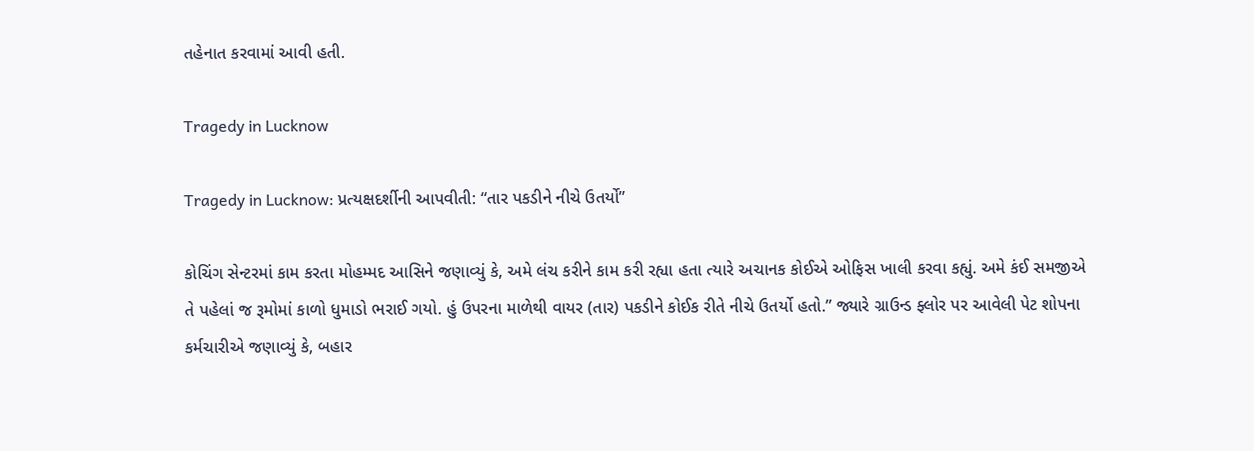તહેનાત કરવામાં આવી હતી.

Tragedy in Lucknow

Tragedy in Lucknow: પ્રત્યક્ષદર્શીની આપવીતી: “તાર પકડીને નીચે ઉતર્યો”

કોચિંગ સેન્ટરમાં કામ કરતા મોહમ્મદ આસિને જણાવ્યું કે, અમે લંચ કરીને કામ કરી રહ્યા હતા ત્યારે અચાનક કોઈએ ઓફિસ ખાલી કરવા કહ્યું. અમે કંઈ સમજીએ તે પહેલાં જ રૂમોમાં કાળો ધુમાડો ભરાઈ ગયો. હું ઉપરના માળેથી વાયર (તાર) પકડીને કોઈક રીતે નીચે ઉતર્યો હતો.” જ્યારે ગ્રાઉન્ડ ફ્લોર પર આવેલી પેટ શોપના કર્મચારીએ જણાવ્યું કે, બહાર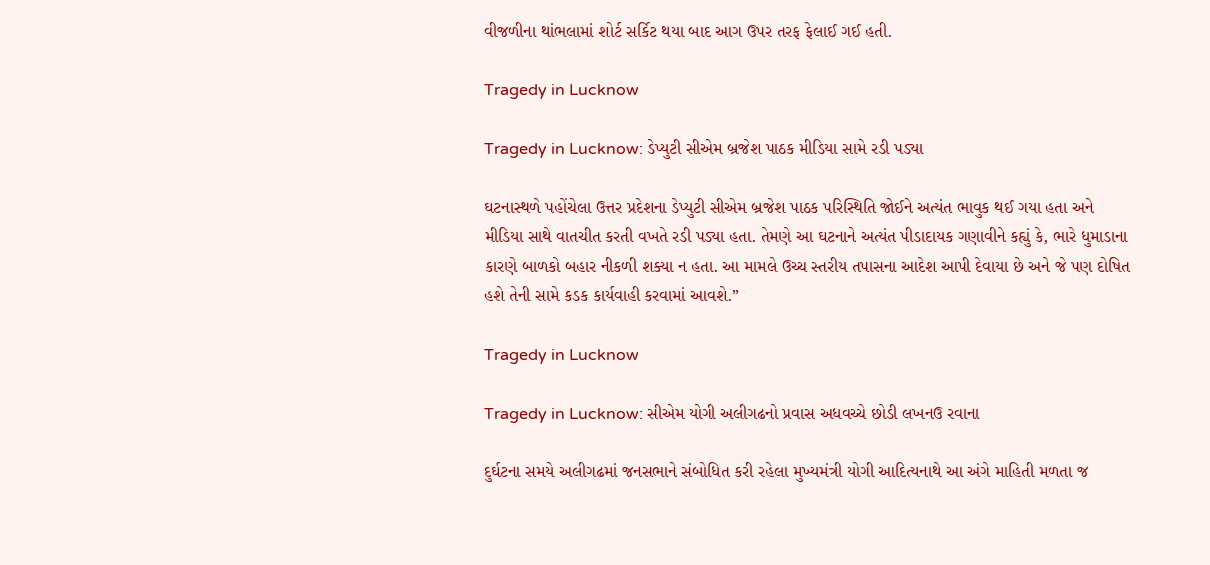વીજળીના થાંભલામાં શોર્ટ સર્કિટ થયા બાદ આગ ઉપર તરફ ફેલાઈ ગઈ હતી.

Tragedy in Lucknow

Tragedy in Lucknow: ડેપ્યુટી સીએમ બ્રજેશ પાઠક મીડિયા સામે રડી પડ્યા

ઘટનાસ્થળે પહોંચેલા ઉત્તર પ્રદેશના ડેપ્યુટી સીએમ બ્રજેશ પાઠક પરિસ્થિતિ જોઈને અત્યંત ભાવુક થઈ ગયા હતા અને મીડિયા સાથે વાતચીત કરતી વખતે રડી પડ્યા હતા. તેમણે આ ઘટનાને અત્યંત પીડાદાયક ગણાવીને કહ્યું કે, ભારે ધુમાડાના કારણે બાળકો બહાર નીકળી શક્યા ન હતા. આ મામલે ઉચ્ચ સ્તરીય તપાસના આદેશ આપી દેવાયા છે અને જે પણ દોષિત હશે તેની સામે કડક કાર્યવાહી કરવામાં આવશે.”

Tragedy in Lucknow

Tragedy in Lucknow: સીએમ યોગી અલીગઢનો પ્રવાસ અધવચ્ચે છોડી લખનઉ રવાના

દુર્ઘટના સમયે અલીગઢમાં જનસભાને સંબોધિત કરી રહેલા મુખ્યમંત્રી યોગી આદિત્યનાથે આ અંગે માહિતી મળતા જ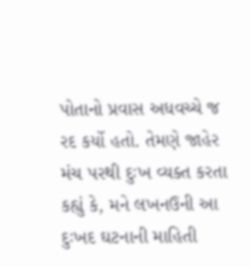પોતાનો પ્રવાસ અધવચ્ચે જ રદ કર્યો હતો. તેમણે જાહેર મંચ પરથી દુઃખ વ્યક્ત કરતા કહ્યું કે, મને લખનઉની આ દુઃખદ ઘટનાની માહિતી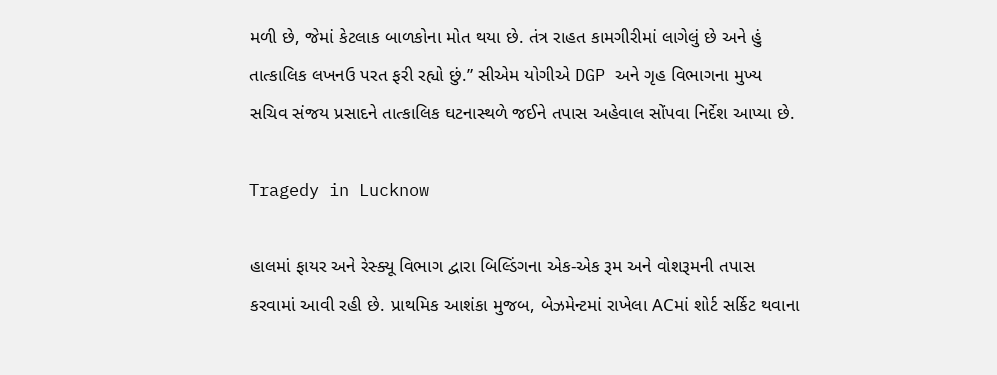મળી છે, જેમાં કેટલાક બાળકોના મોત થયા છે. તંત્ર રાહત કામગીરીમાં લાગેલું છે અને હું તાત્કાલિક લખનઉ પરત ફરી રહ્યો છું.” સીએમ યોગીએ DGP અને ગૃહ વિભાગના મુખ્ય સચિવ સંજય પ્રસાદને તાત્કાલિક ઘટનાસ્થળે જઈને તપાસ અહેવાલ સોંપવા નિર્દેશ આપ્યા છે.

Tragedy in Lucknow

હાલમાં ફાયર અને રેસ્ક્યૂ વિભાગ દ્વારા બિલ્ડિંગના એક-એક રૂમ અને વોશરૂમની તપાસ કરવામાં આવી રહી છે. પ્રાથમિક આશંકા મુજબ, બેઝમેન્ટમાં રાખેલા ACમાં શોર્ટ સર્કિટ થવાના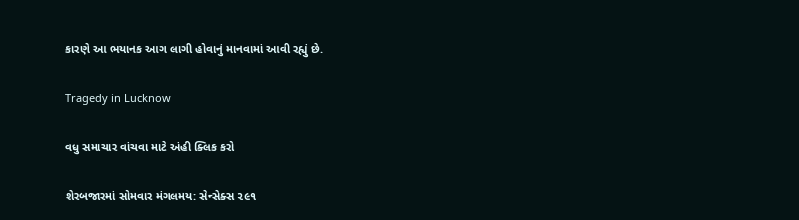કારણે આ ભયાનક આગ લાગી હોવાનું માનવામાં આવી રહ્યું છે.

Tragedy in Lucknow

વધુ સમાચાર વાંચવા માટે અંહી ક્લિક કરો

શેરબજારમાં સોમવાર મંગલમય: સેન્સેક્સ ૨૯૧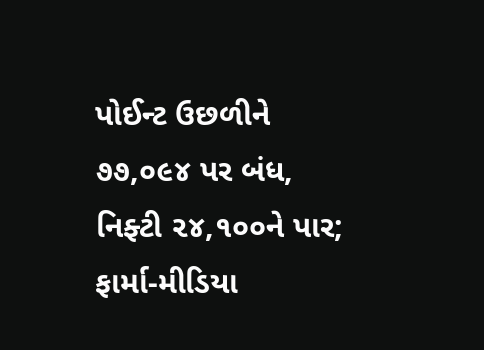પોઈન્ટ ઉછળીને ૭૭,૦૯૪ પર બંધ, નિફ્ટી ૨૪,૧૦૦ને પાર; ફાર્મા-મીડિયા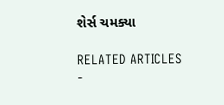શેર્સ ચમક્યા

RELATED ARTICLES
-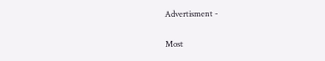Advertisment -

Most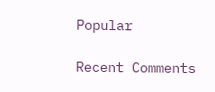Popular

Recent Comments